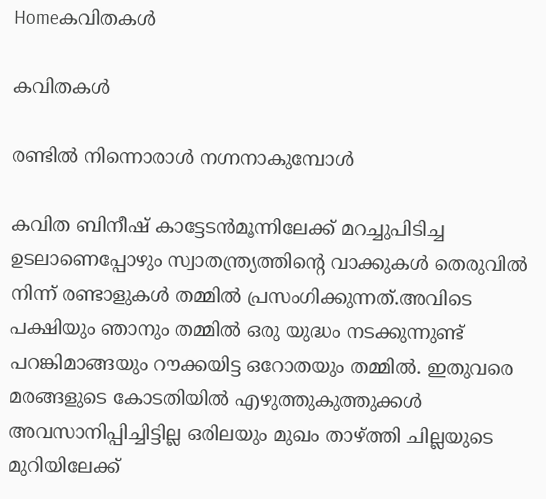Homeകവിതകൾ

കവിതകൾ

രണ്ടിൽ നിന്നൊരാൾ നഗ്നനാകുമ്പോൾ

കവിത ബിനീഷ് കാട്ടേടൻമൂന്നിലേക്ക് മറച്ചുപിടിച്ച ഉടലാണെപ്പോഴും സ്വാതന്ത്ര്യത്തിൻ്റെ വാക്കുകൾ തെരുവിൽ നിന്ന് രണ്ടാളുകൾ തമ്മിൽ പ്രസംഗിക്കുന്നത്.അവിടെ പക്ഷിയും ഞാനും തമ്മിൽ ഒരു യുദ്ധം നടക്കുന്നുണ്ട് പറങ്കിമാങ്ങയും റൗക്കയിട്ട ഒറോതയും തമ്മിൽ. ഇതുവരെ മരങ്ങളുടെ കോടതിയിൽ എഴുത്തുകുത്തുക്കൾ അവസാനിപ്പിച്ചിട്ടില്ല ഒരിലയും മുഖം താഴ്ത്തി ചില്ലയുടെ മുറിയിലേക്ക്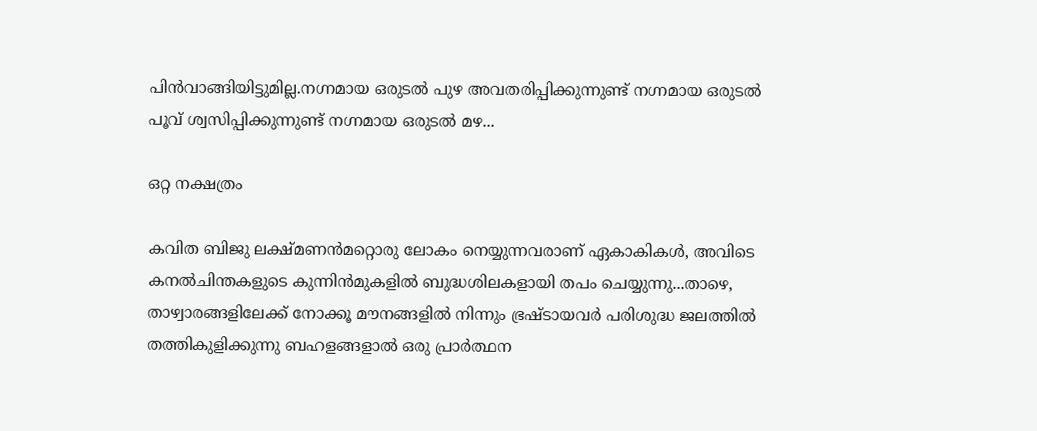പിൻവാങ്ങിയിട്ടുമില്ല.നഗ്നമായ ഒരുടൽ പുഴ അവതരിപ്പിക്കുന്നുണ്ട് നഗ്നമായ ഒരുടൽ പൂവ് ശ്വസിപ്പിക്കുന്നുണ്ട് നഗ്നമായ ഒരുടൽ മഴ...

ഒറ്റ നക്ഷത്രം

കവിത ബിജു ലക്ഷ്മണൻമറ്റൊരു ലോകം നെയ്യുന്നവരാണ് ഏകാകികൾ, അവിടെ കനൽചിന്തകളുടെ കുന്നിൻമുകളിൽ ബുദ്ധശിലകളായി തപം ചെയ്യുന്നു...താഴെ, താഴ്വാരങ്ങളിലേക്ക് നോക്കൂ മൗനങ്ങളിൽ നിന്നും ഭ്രഷ്ടായവർ പരിശുദ്ധ ജലത്തിൽ തത്തികുളിക്കുന്നു ബഹളങ്ങളാൽ ഒരു പ്രാർത്ഥന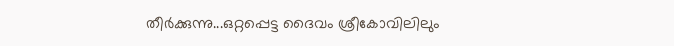തീർക്കുന്നു...ഒറ്റപ്പെട്ട ദൈവം ശ്രീകോവിലിലും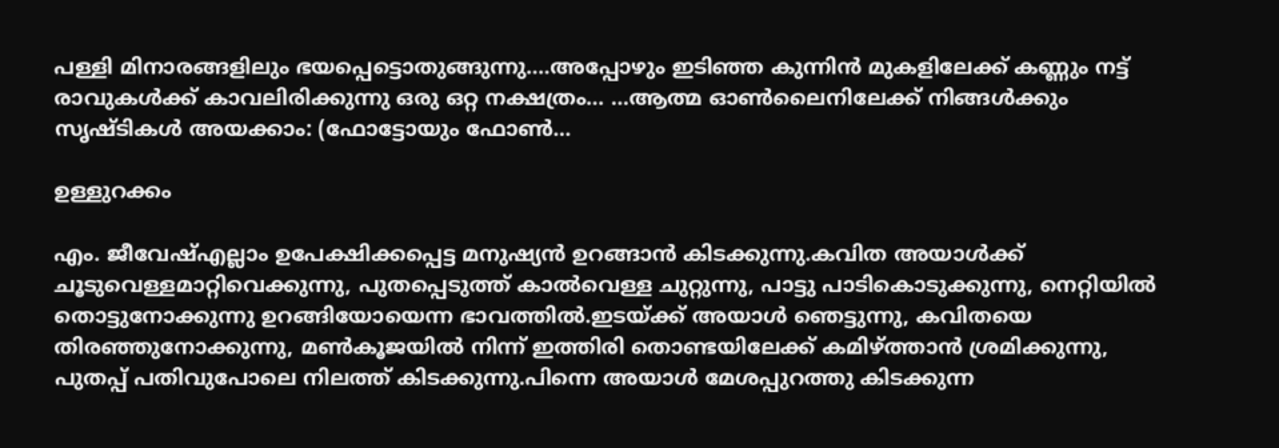പള്ളി മിനാരങ്ങളിലും ഭയപ്പെട്ടൊതുങ്ങുന്നു....അപ്പോഴും ഇടിഞ്ഞ കുന്നിൻ മുകളിലേക്ക് കണ്ണും നട്ട് രാവുകൾക്ക് കാവലിരിക്കുന്നു ഒരു ഒറ്റ നക്ഷത്രം... ...ആത്മ ഓൺലൈനിലേക്ക് നിങ്ങൾക്കും സൃഷ്ടികൾ അയക്കാം: (ഫോട്ടോയും ഫോണ്‍...

ഉള്ളുറക്കം

എം. ജീവേഷ്എല്ലാം ഉപേക്ഷിക്കപ്പെട്ട മനുഷ്യൻ ഉറങ്ങാൻ കിടക്കുന്നു.കവിത അയാൾക്ക്‌ ചൂടുവെള്ളമാറ്റിവെക്കുന്നു, പുതപ്പെടുത്ത് കാൽവെള്ള ചുറ്റുന്നു, പാട്ടു പാടികൊടുക്കുന്നു, നെറ്റിയിൽ തൊട്ടുനോക്കുന്നു ഉറങ്ങിയോയെന്ന ഭാവത്തിൽ.ഇടയ്ക്ക് അയാൾ ഞെട്ടുന്നു, കവിതയെ തിരഞ്ഞുനോക്കുന്നു, മൺകൂജയിൽ നിന്ന് ഇത്തിരി തൊണ്ടയിലേക്ക് കമിഴ്ത്താൻ ശ്രമിക്കുന്നു, പുതപ്പ് പതിവുപോലെ നിലത്ത് കിടക്കുന്നു.പിന്നെ അയാൾ മേശപ്പുറത്തു കിടക്കുന്ന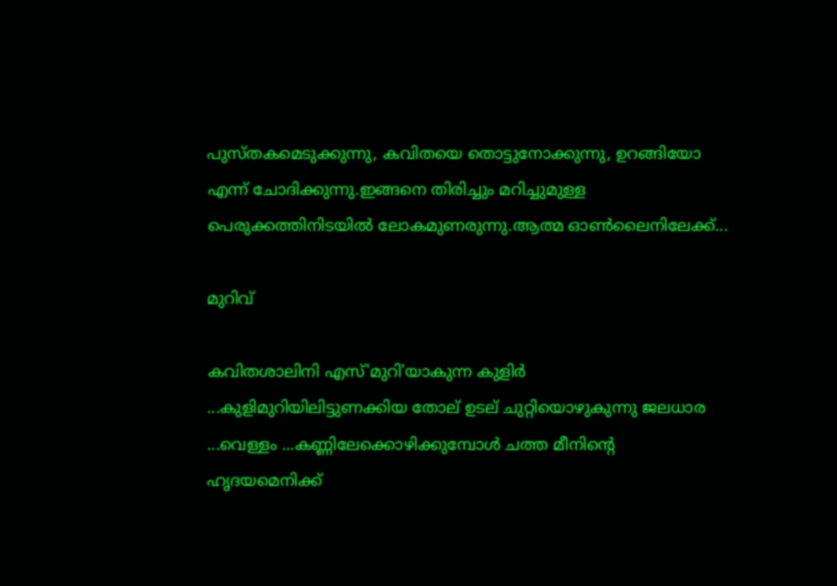പുസ്തകമെടുക്കുന്നു, കവിതയെ തൊട്ടുനോക്കുന്നു, ഉറങ്ങിയോ എന്ന് ചോദിക്കുന്നു.ഇങ്ങനെ തിരിച്ചും മറിച്ചുമുള്ള പെരുക്കത്തിനിടയിൽ ലോകമുണരുന്നു.ആത്മ ഓൺലൈനിലേക്ക്...

മുറിവ്

കവിതശാലിനി എസ്'മുറി'യാകുന്ന കുളിർ ...കുളിമുറിയിലിട്ടുണക്കിയ തോല് ഉടല് ചുറ്റിയൊഴുകുന്നു ജലധാര ...വെള്ളം ...കണ്ണിലേക്കൊഴിക്കുമ്പോൾ ചത്ത മീനിന്റെ ഹൃദയമെനിക്ക്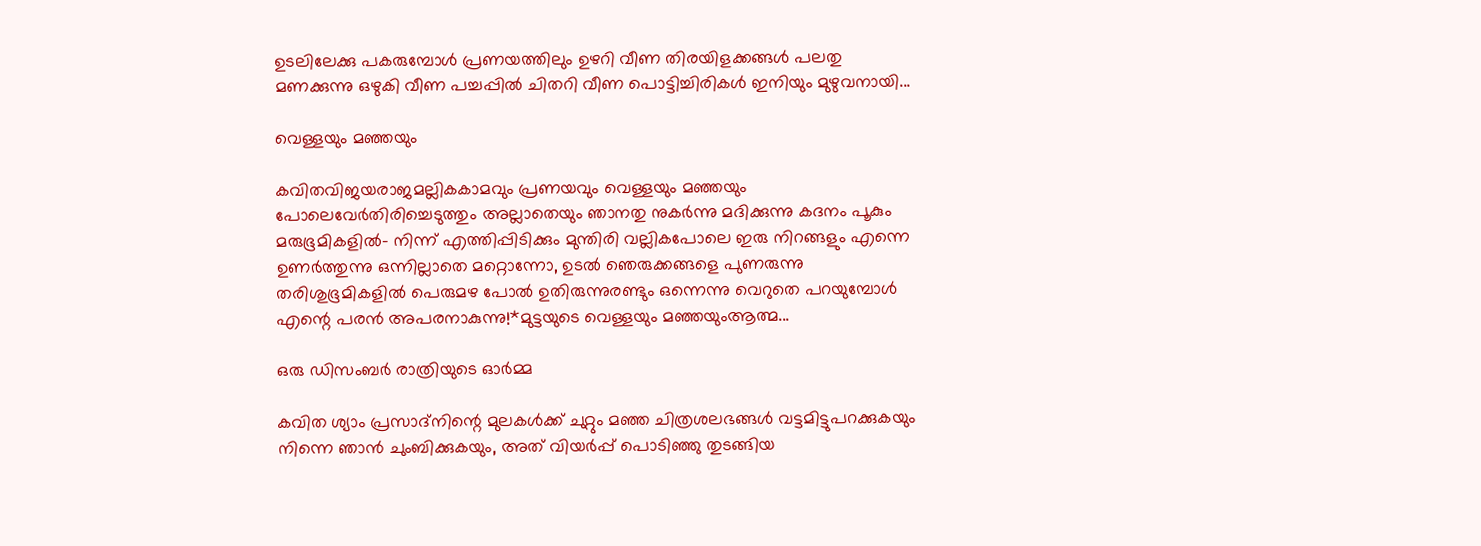ഉടലിലേക്കു പകരുമ്പോൾ പ്രണയത്തിലും ഉഴറി വീണ തിരയിളക്കങ്ങൾ പലതു മണക്കുന്നു ഒഴുകി വീണ പച്ചപ്പിൽ ചിതറി വീണ പൊട്ടിച്ചിരികൾ ഇനിയും മുഴുവനായി...

വെള്ളയും മഞ്ഞയും

കവിതവിജയരാജമല്ലികകാമവും പ്രണയവും വെള്ളയും മഞ്ഞയും പോലെവേർതിരിച്ചെടുത്തും അല്ലാതെയും ഞാനതു നുകർന്നു മദിക്കുന്നു കദനം പൂകും മരുഭൂമികളിൽ- നിന്ന് എത്തിപ്പിടിക്കും മുന്തിരി വല്ലികപോലെ ഇരു നിറങ്ങളും എന്നെ ഉണർത്തുന്നു ഒന്നില്ലാതെ മറ്റൊന്നോ, ഉടൽ ഞെരുക്കങ്ങളെ പുണരുന്നു തരിശുഭൂമികളിൽ പെരുമഴ പോൽ ഉതിരുന്നുരണ്ടും ഒന്നെന്നു വെറുതെ പറയുമ്പോൾ എന്റെ പരൻ അപരനാകുന്നു!*മുട്ടയുടെ വെള്ളയും മഞ്ഞയുംആത്മ...

ഒരു ഡിസംബർ രാത്രിയുടെ ഓർമ്മ

കവിത ശ്യാം പ്രസാദ്നിന്റെ മുലകൾക്ക് ചുറ്റും മഞ്ഞ ചിത്രശലഭങ്ങൾ വട്ടമിട്ടുപറക്കുകയും നിന്നെ ഞാൻ ചുംബിക്കുകയും, അത് വിയർപ്പ് പൊടിഞ്ഞു തുടങ്ങിയ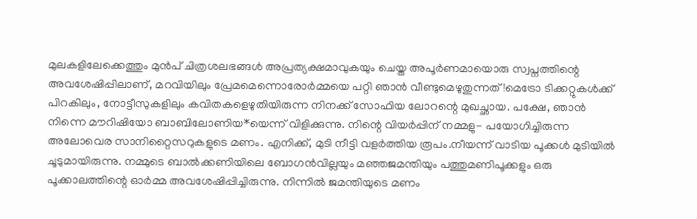മുലകളിലേക്കെത്തും മുൻപ് ചിത്രശലഭങ്ങൾ അപ്രത്യക്ഷമാവുകയും ചെയ്ത അപൂർണമായൊരു സ്വപ്നത്തിന്റെ അവശേഷിപ്പിലാണ്, മറവിയിലും പ്രേമമെന്നൊരോർമ്മയെ പറ്റി ഞാൻ വീണ്ടുമെഴുതുന്നത്!മെട്രോ ടിക്കറ്റുകൾക്ക് പിറകിലും, നോട്ടീസുകളിലും കവിതകളെഴുതിയിരുന്ന നിനക്ക് സോഫിയ ലോറന്റെ മുഖച്ഛായ. പക്ഷേ, ഞാൻ നിന്നെ മൗറിഷിയോ ബാബിലോണിയ*യെന്ന് വിളിക്കുന്നു. നിന്റെ വിയർപ്പിന് നമ്മളു- പയോഗിച്ചിരുന്ന അലോവെര സാനിറ്റൈസറുകളുടെ മണം. എനിക്ക്, മുടി നീട്ടി വളർത്തിയ രൂപം.നീയന്ന് വാടിയ പൂക്കൾ മുടിയിൽ ചൂടുമായിരുന്നു. നമ്മുടെ ബാൽക്കണിയിലെ ബോഗൻവില്ലയും മഞ്ഞജമന്തിയും പത്തുമണിപൂക്കളും ഒരു പൂക്കാലത്തിന്റെ ഓർമ്മ അവശേഷിപ്പിച്ചിരുന്നു. നിന്നിൽ ജമന്തിയുടെ മണം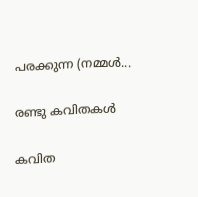പരക്കുന്ന (നമ്മൾ...

രണ്ടു കവിതകൾ

കവിത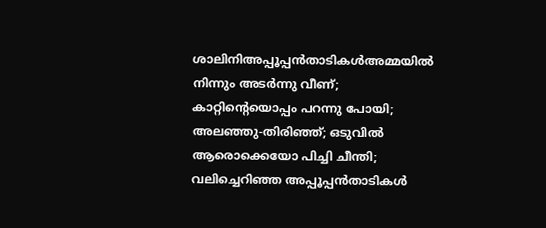ശാലിനിഅപ്പൂപ്പൻതാടികൾഅമ്മയിൽ നിന്നും അടർന്നു വീണ്; കാറ്റിന്റെയൊപ്പം പറന്നു പോയി; അലഞ്ഞു-തിരിഞ്ഞ്; ഒടുവിൽ ആരൊക്കെയോ പിച്ചി ചീന്തി; വലിച്ചെറിഞ്ഞ അപ്പൂപ്പൻതാടികൾ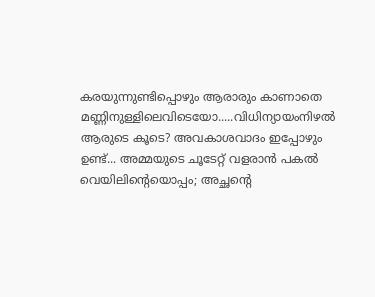കരയുന്നുണ്ടിപ്പൊഴും ആരാരും കാണാതെ മണ്ണിനുള്ളിലെവിടെയോ.....വിധിന്യായംനിഴൽ ആരുടെ കൂടെ? അവകാശവാദം ഇപ്പോഴും ഉണ്ട്... അമ്മയുടെ ചൂടേറ്റ് വളരാൻ പകൽ വെയിലിന്റെയൊപ്പം; അച്ഛന്റെ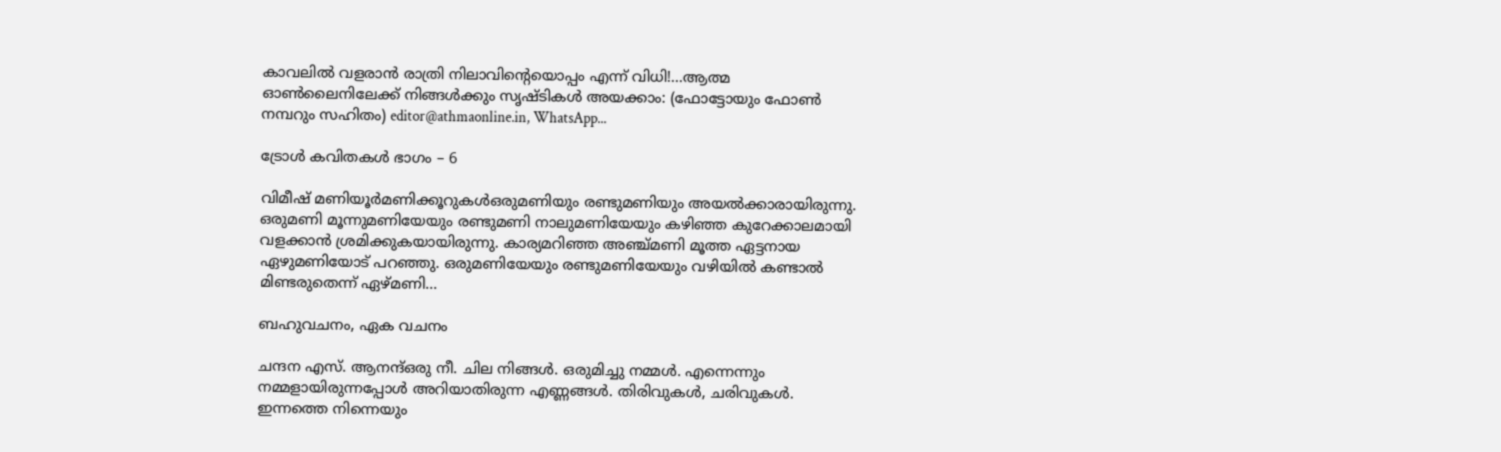കാവലിൽ വളരാൻ രാത്രി നിലാവിന്റെയൊപ്പം എന്ന് വിധി!...ആത്മ ഓൺലൈനിലേക്ക് നിങ്ങൾക്കും സൃഷ്ടികൾ അയക്കാം: (ഫോട്ടോയും ഫോണ്‍ നമ്പറും സഹിതം) editor@athmaonline.in, WhatsApp...

ട്രോൾ കവിതകൾ ഭാഗം – 6

വിമീഷ് മണിയൂർമണിക്കൂറുകൾഒരുമണിയും രണ്ടുമണിയും അയൽക്കാരായിരുന്നു. ഒരുമണി മൂന്നുമണിയേയും രണ്ടുമണി നാലുമണിയേയും കഴിഞ്ഞ കുറേക്കാലമായി വളക്കാൻ ശ്രമിക്കുകയായിരുന്നു. കാര്യമറിഞ്ഞ അഞ്ച്മണി മൂത്ത ഏട്ടനായ ഏഴുമണിയോട് പറഞ്ഞു. ഒരുമണിയേയും രണ്ടുമണിയേയും വഴിയിൽ കണ്ടാൽ മിണ്ടരുതെന്ന് ഏഴ്മണി...

ബഹുവചനം, ഏക വചനം

ചന്ദന എസ്. ആനന്ദ്ഒരു നീ. ചില നിങ്ങള്‍. ഒരുമിച്ചു നമ്മള്‍. എന്നെന്നും നമ്മളായിരുന്നപ്പോള്‍ അറിയാതിരുന്ന എണ്ണങ്ങള്‍. തിരിവുകള്‍, ചരിവുകള്‍. ഇന്നത്തെ നിന്നെയും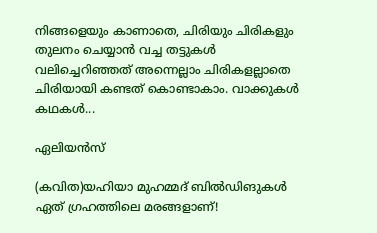നിങ്ങളെയും കാണാതെ, ചിരിയും ചിരികളും തുലനം ചെയ്യാന്‍ വച്ച തട്ടുകള്‍ വലിച്ചെറിഞ്ഞത് അന്നെല്ലാം ചിരികളല്ലാതെ ചിരിയായി കണ്ടത് കൊണ്ടാകാം. വാക്കുകള്‍ കഥകള്‍...

ഏലിയൻസ്

(കവിത)യഹിയാ മുഹമ്മദ് ബിൽഡിങുകൾ ഏത് ഗ്രഹത്തിലെ മരങ്ങളാണ്!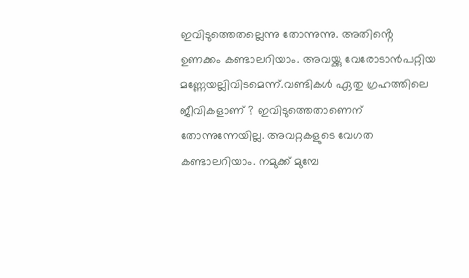ഇവിടുത്തെതല്ലെന്നു തോന്നുന്നു. അതിൻ്റെ ഉണക്കം കണ്ടാലറിയാം. അവയ്ക്കു വേരോടാൻപറ്റിയ മണ്ണേയല്ലിവിടമെന്ന്.വണ്ടികൾ ഏതു ഗ്രഹത്തിലെ ജീവികളാണ് ? ഇവിടുത്തെതാണെന് തോന്നുന്നേയില്ല. അവറ്റകളുടെ വേഗത കണ്ടാലറിയാം. നമുക്ക് മുമ്പേ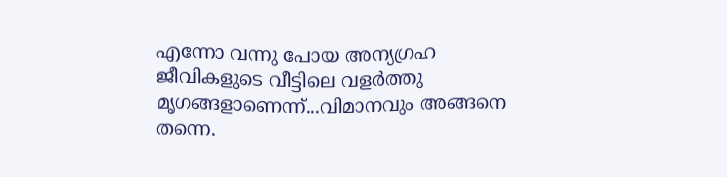എന്നോ വന്നു പോയ അന്യഗ്രഹ ജീവികളുടെ വീട്ടിലെ വളർത്തു മൃഗങ്ങളാണെന്ന്...വിമാനവും അങ്ങനെ തന്നെ.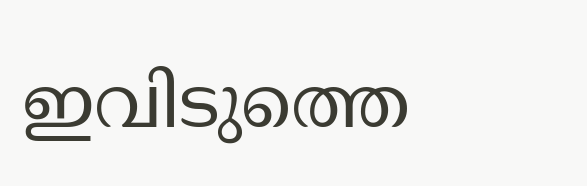ഇവിടുത്തെ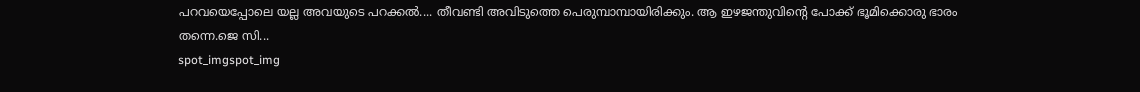പറവയെപ്പോലെ യല്ല അവയുടെ പറക്കൽ.... തീവണ്ടി അവിടുത്തെ പെരുമ്പാമ്പായിരിക്കും. ആ ഇഴജന്തുവിൻ്റെ പോക്ക് ഭൂമിക്കൊരു ഭാരം തന്നെ.ജെ സി...
spot_imgspot_img